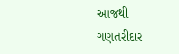આજથી ગણતરીદાર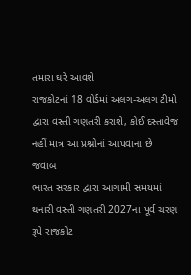તમારા ઘરે આવશે
રાજકોટનાં 18 વોર્ડમાં અલગ-અલગ ટીમો દ્વારા વસ્તી ગણતરી કરાશે, કોઈ દસ્તાવેજ નહીં માત્ર આ પ્રશ્નોનાં આપવાના છે જવાબ
ભારત સરકાર દ્વારા આગામી સમયમાં થનારી વસ્તી ગણતરી 2027ના પૂર્વ ચરણ રૂપે રાજકોટ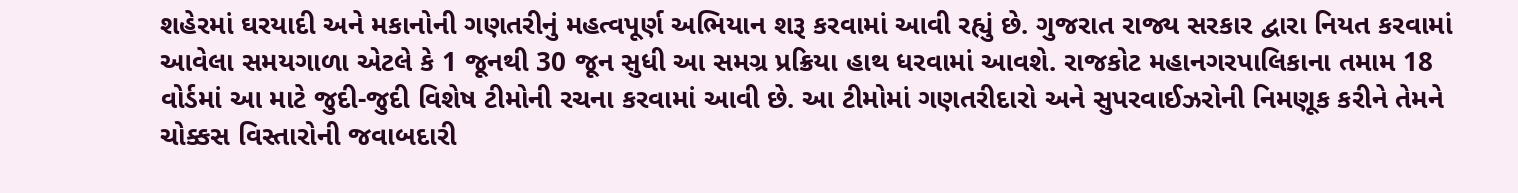શહેરમાં ઘરયાદી અને મકાનોની ગણતરીનું મહત્વપૂર્ણ અભિયાન શરૂ કરવામાં આવી રહ્યું છે. ગુજરાત રાજ્ય સરકાર દ્વારા નિયત કરવામાં આવેલા સમયગાળા એટલે કે 1 જૂનથી 30 જૂન સુધી આ સમગ્ર પ્રક્રિયા હાથ ધરવામાં આવશે. રાજકોટ મહાનગરપાલિકાના તમામ 18 વોર્ડમાં આ માટે જુદી-જુદી વિશેષ ટીમોની રચના કરવામાં આવી છે. આ ટીમોમાં ગણતરીદારો અને સુપરવાઈઝરોની નિમણૂક કરીને તેમને ચોક્કસ વિસ્તારોની જવાબદારી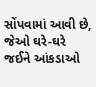સોંપવામાં આવી છે, જેઓ ઘરે-ઘરે જઈને આંકડાઓ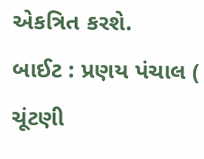એકત્રિત કરશે.
બાઈટ : પ્રણય પંચાલ ( ચૂંટણી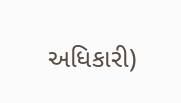અધિકારી)